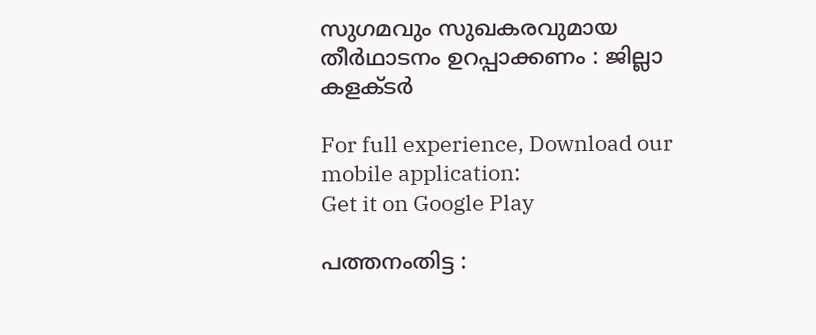സുഗമവും സുഖകരവുമായ തീര്‍ഥാടനം ഉറപ്പാക്കണം : ജില്ലാ കളക്ടര്‍

For full experience, Download our mobile application:
Get it on Google Play

പത്തനംതിട്ട :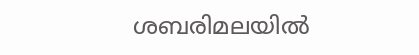ശബരിമലയില്‍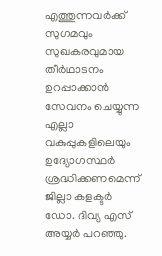എത്തുന്നവര്‍ക്ക് സുഗമവും സുഖകരവുമായ തീര്‍ഥാടനം ഉറപ്പാക്കാന്‍ സേവനം ചെയ്യുന്ന എല്ലാ വകുപ്പുകളിലെയും ഉദ്യോഗസ്ഥര്‍ ശ്രദ്ധിക്കണമെന്ന് ജില്ലാ കളക്ടര്‍ ഡോ. ദിവ്യ എസ് അയ്യര്‍ പറഞ്ഞു.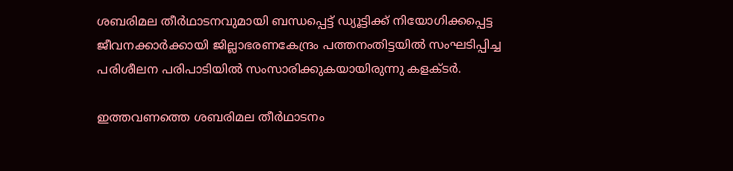ശബരിമല തീര്‍ഥാടനവുമായി ബന്ധപ്പെട്ട് ഡ്യൂട്ടിക്ക് നിയോഗിക്കപ്പെട്ട ജീവനക്കാര്‍ക്കായി ജില്ലാഭരണകേന്ദ്രം പത്തനംതിട്ടയില്‍ സംഘടിപ്പിച്ച പരിശീലന പരിപാടിയില്‍ സംസാരിക്കുകയായിരുന്നു കളക്ടര്‍.

ഇത്തവണത്തെ ശബരിമല തീര്‍ഥാടനം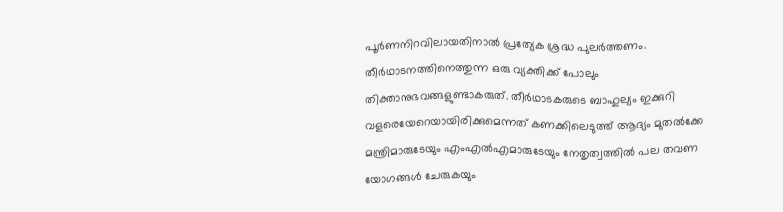പൂര്‍ണനിറവിലായതിനാല്‍ പ്രത്യേക ശ്രദ്ധ പുലര്‍ത്തണം. തീര്‍ഥാടനത്തിനെത്തുന്ന ഒരു വ്യക്തിക്ക് പോലും തിക്താനുഭവങ്ങളുണ്ടാകരുത്. തീര്‍ഥാടകരുടെ ബാഹുല്യം ഇക്കുറി വളരെയേറെയായിരിക്കുമെന്നത് കണക്കിലെടുത്ത് ആദ്യം മുതല്‍ക്കേ മന്ത്രിമാരുടേയും എംഎല്‍എമാരുടേയും നേതൃത്വത്തില്‍ പല തവണ യോഗങ്ങള്‍ ചേരുകയും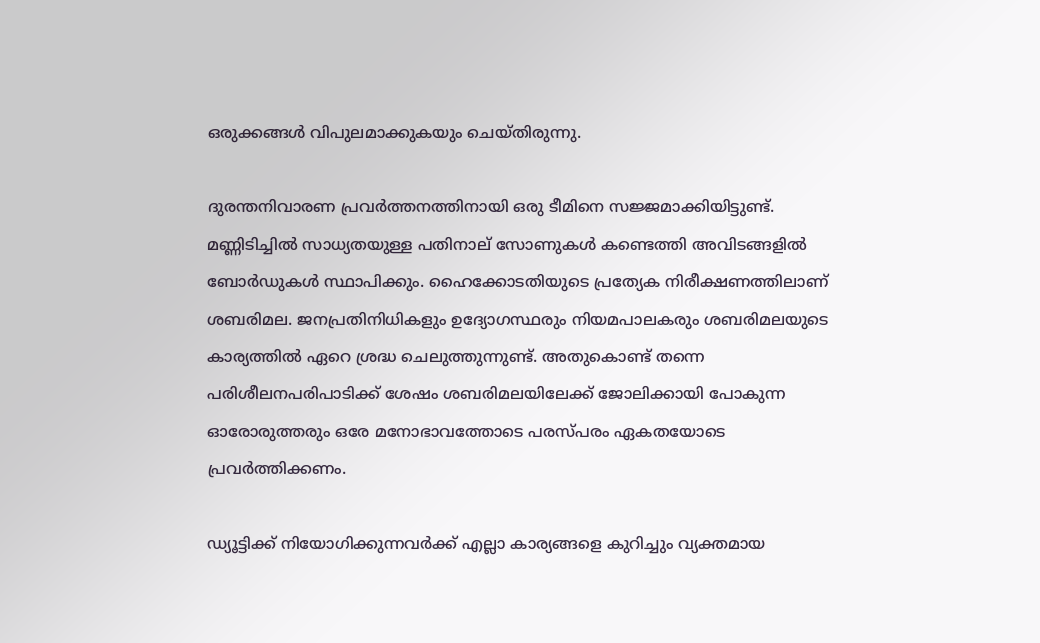ഒരുക്കങ്ങള്‍ വിപുലമാക്കുകയും ചെയ്തിരുന്നു.

ദുരന്തനിവാരണ പ്രവര്‍ത്തനത്തിനായി ഒരു ടീമിനെ സജ്ജമാക്കിയിട്ടുണ്ട്. മണ്ണിടിച്ചില്‍ സാധ്യതയുള്ള പതിനാല് സോണുകള്‍ കണ്ടെത്തി അവിടങ്ങളില്‍ ബോര്‍ഡുകള്‍ സ്ഥാപിക്കും. ഹൈക്കോടതിയുടെ പ്രത്യേക നിരീക്ഷണത്തിലാണ് ശബരിമല. ജനപ്രതിനിധികളും ഉദ്യോഗസ്ഥരും നിയമപാലകരും ശബരിമലയുടെ കാര്യത്തില്‍ ഏറെ ശ്രദ്ധ ചെലുത്തുന്നുണ്ട്. അതുകൊണ്ട് തന്നെ പരിശീലനപരിപാടിക്ക് ശേഷം ശബരിമലയിലേക്ക് ജോലിക്കായി പോകുന്ന ഓരോരുത്തരും ഒരേ മനോഭാവത്തോടെ പരസ്പരം ഏകതയോടെ പ്രവര്‍ത്തിക്കണം.

ഡ്യൂട്ടിക്ക് നിയോഗിക്കുന്നവര്‍ക്ക് എല്ലാ കാര്യങ്ങളെ കുറിച്ചും വ്യക്തമായ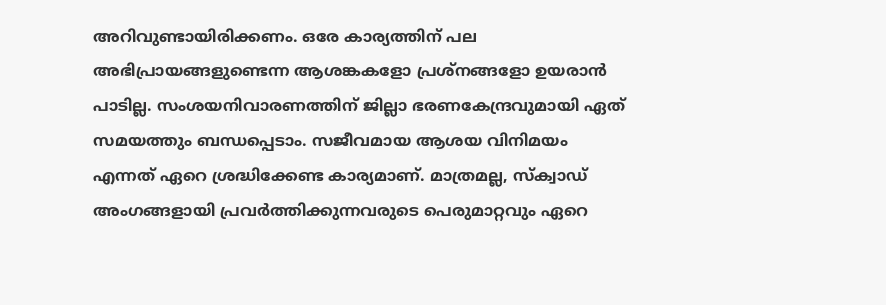അറിവുണ്ടായിരിക്കണം. ഒരേ കാര്യത്തിന് പല അഭിപ്രായങ്ങളുണ്ടെന്ന ആശങ്കകളോ പ്രശ്നങ്ങളോ ഉയരാന്‍ പാടില്ല. സംശയനിവാരണത്തിന് ജില്ലാ ഭരണകേന്ദ്രവുമായി ഏത് സമയത്തും ബന്ധപ്പെടാം. സജീവമായ ആശയ വിനിമയം എന്നത് ഏറെ ശ്രദ്ധിക്കേണ്ട കാര്യമാണ്. മാത്രമല്ല, സ്‌ക്വാഡ് അംഗങ്ങളായി പ്രവര്‍ത്തിക്കുന്നവരുടെ പെരുമാറ്റവും ഏറെ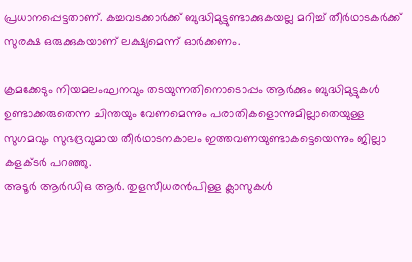പ്രധാനപ്പെട്ടതാണ്. കച്ചവടക്കാര്‍ക്ക് ബുദ്ധിമുട്ടുണ്ടാക്കുകയല്ല മറിച്ച് തീര്‍ഥാടകര്‍ക്ക് സുരക്ഷ ഒരുക്കുകയാണ് ലക്ഷ്യമെന്ന് ഓര്‍ക്കണം.

ക്രമക്കേടും നിയമലംഘനവും തടയുന്നതിനൊടൊപ്പം ആര്‍ക്കും ബുദ്ധിമുട്ടുകള്‍ ഉണ്ടാക്കരുതെന്ന ചിന്തയും വേണമെന്നും പരാതികളൊന്നുമില്ലാതെയുള്ള സുഗമവും സുഭദ്രവുമായ തീര്‍ഥാടനകാലം ഇത്തവണയുണ്ടാകട്ടെയെന്നും ജില്ലാ കളക്ടര്‍ പറഞ്ഞു.
അടൂര്‍ ആര്‍ഡിഒ ആര്‍. തുളസീധരന്‍പിള്ള ക്ലാസുകള്‍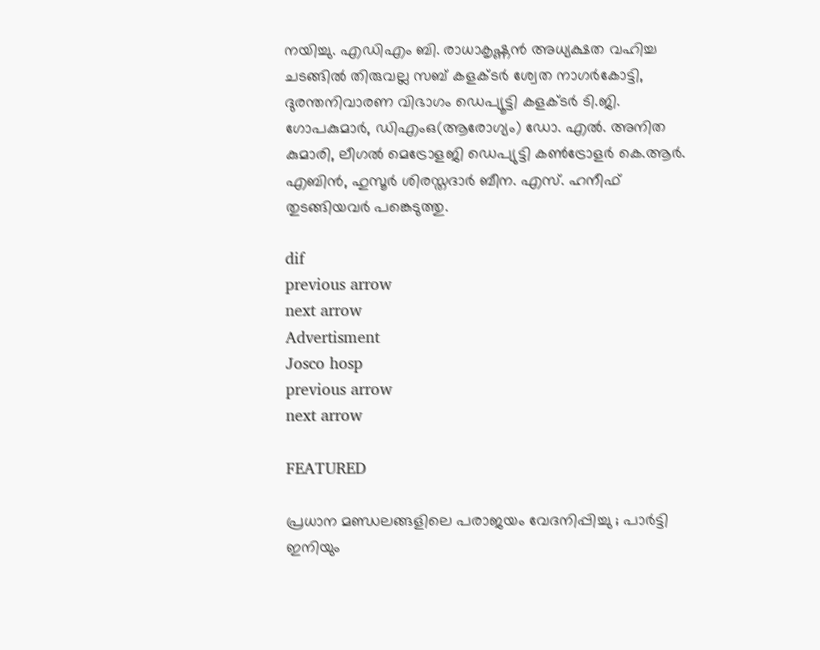നയിച്ചു. എഡിഎം ബി. രാധാകൃഷ്ണന്‍ അധ്യക്ഷത വഹിച്ച ചടങ്ങില്‍ തിരുവല്ല സബ് കളക്ടര്‍ ശ്വേത നാഗര്‍കോട്ടി, ദുരന്തനിവാരണ വിഭാഗം ഡെപ്യൂട്ടി കളക്ടര്‍ ടി.ജി. ഗോപകുമാര്‍, ഡിഎംഒ(ആരോഗ്യം) ഡോ. എല്‍. അനിത കുമാരി, ലീഗല്‍ മെട്രോളജി ഡെപ്യുട്ടി കണ്‍ട്രോളര്‍ കെ.ആര്‍. എബിന്‍, ഹുസൂര്‍ ശിരസ്തദാര്‍ ബീന. എസ്. ഹനീഫ് തുടങ്ങിയവര്‍ പങ്കെടുത്തു.

dif
previous arrow
next arrow
Advertisment
Josco hosp
previous arrow
next arrow

FEATURED

പ്രധാന മണ്ഡലങ്ങളിലെ പരാജയം വേദനിപ്പിച്ചു ; പാർട്ടി ഇനിയും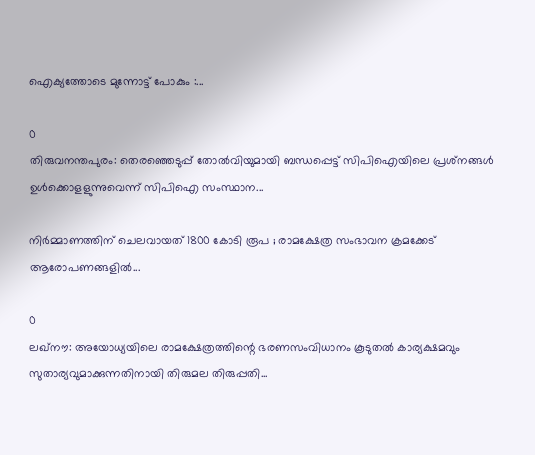ഐക്യത്തോടെ മുന്നോട്ട് പോകും :...

0
തിരുവനന്തപുരം: തെരഞ്ഞെടുപ്പ് തോല്‍വിയുമായി ബന്ധപ്പെട്ട് സിപിഐയിലെ പ്രശ്‌നങ്ങള്‍ ഉള്‍ക്കൊളളുന്നുവെന്ന് സിപിഐ സംസ്ഥാന...

നിർമ്മാണത്തിന് ചെലവായത് 1800 കോടി രൂപ ; രാമക്ഷേത്ര സംഭാവന ക്രമക്കേട് ആരോപണങ്ങളിൽ...

0
ലഖ്നൗ: അയോധ്യയിലെ രാമക്ഷേത്രത്തിന്റെ ഭരണസംവിധാനം കൂടുതൽ കാര്യക്ഷമവും സുതാര്യവുമാക്കുന്നതിനായി തിരുമല തിരുപ്പതി...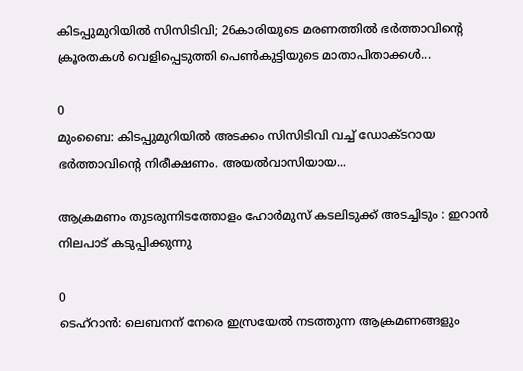കിടപ്പുമുറിയിൽ സിസിടിവി; 26കാരിയുടെ മരണത്തിൽ ഭർത്താവിന്റെ ക്രൂരതകൾ വെളിപ്പെടുത്തി പെൺകുട്ടിയുടെ മാതാപിതാക്കൾ...

0
മുംബൈ: കിടപ്പുമുറിയിൽ അടക്കം സിസിടിവി വച്ച് ഡോക്ടറായ ഭർത്താവിന്റെ നിരീക്ഷണം. അയൽവാസിയായ...

ആക്രമണം തുടരുന്നിടത്തോളം ഹോർമുസ് കടലിടുക്ക് അടച്ചിടും : ഇറാൻ നിലപാട് കടുപ്പിക്കുന്നു

0
ടെഹ്റാൻ: ലെബനന് നേരെ ഇസ്രയേൽ നടത്തുന്ന ആക്രമണങ്ങളും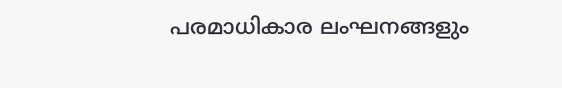പരമാധികാര ലംഘനങ്ങളും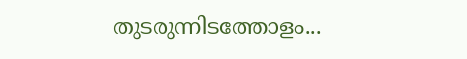തുടരുന്നിടത്തോളം...